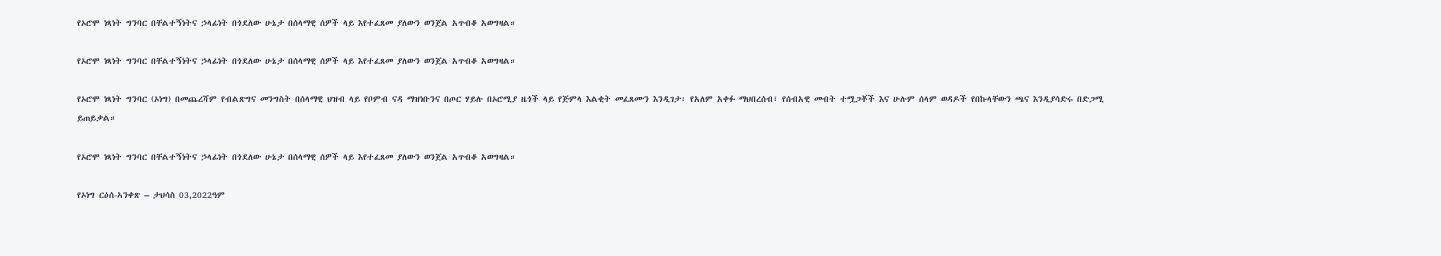የኦሮሞ ነጻነት ግንባር በቸልተኝነትና ኃላፊነት በጎደለው ሁኔታ በሰላማዊ ሰዎች ላይ እየተፈጸመ ያለውን ወንጀል አጥብቆ አወግዛል።

የኦሮሞ ነጻነት ግንባር በቸልተኝነትና ኃላፊነት በጎደለው ሁኔታ በሰላማዊ ሰዎች ላይ እየተፈጸመ ያለውን ወንጀል አጥብቆ አወግዛል።

የኦሮሞ ነጻነት ግንባር (ኦነግ) በመጨረሻም የብልጽግና መንግስት በሰላማዊ ህዝብ ላይ የቦምብ ናዳ ማዝነቡንና በጦር ሃይሉ በኦሮሚያ ዜጎች ላይ የጅምላ እልቂት መፈጸሙን እንዲገታ፡ የአለም አቀፉ ማህበረሰብ፣ የሰብአዊ መብት ተሟጋቾች እና ሁሉም ሰላም ወዳዶች የበኩላቸውን ጫና እንዲያሳድሩ በድጋሚ ይጠይቃል።

የኦሮሞ ነጻነት ግንባር በቸልተኝነትና ኃላፊነት በጎደለው ሁኔታ በሰላማዊ ሰዎች ላይ እየተፈጸመ ያለውን ወንጀል አጥብቆ አወግዛል።

የኦነግ ርዕሰ-ኣንቀጽ – ታህሳስ 03,2022ዓም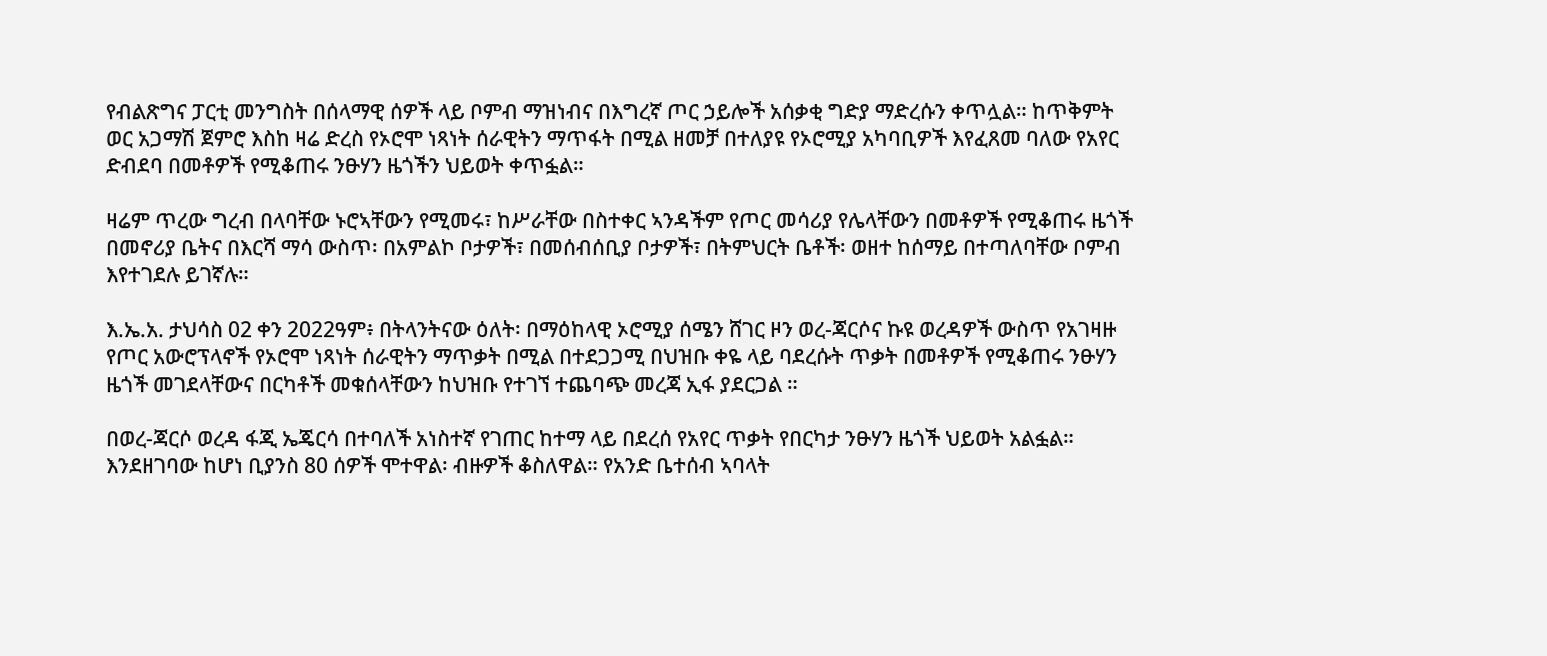የብልጽግና ፓርቲ መንግስት በሰላማዊ ሰዎች ላይ ቦምብ ማዝነብና በእግረኛ ጦር ኃይሎች አሰቃቂ ግድያ ማድረሱን ቀጥሏል። ከጥቅምት ወር አጋማሽ ጀምሮ እስከ ዛሬ ድረስ የኦሮሞ ነጻነት ሰራዊትን ማጥፋት በሚል ዘመቻ በተለያዩ የኦሮሚያ አካባቢዎች እየፈጸመ ባለው የአየር ድብደባ በመቶዎች የሚቆጠሩ ንፁሃን ዜጎችን ህይወት ቀጥፏል።

ዛሬም ጥረው ግረብ በላባቸው ኑሮኣቸውን የሚመሩ፣ ከሥራቸው በስተቀር ኣንዳችም የጦር መሳሪያ የሌላቸውን በመቶዎች የሚቆጠሩ ዜጎች በመኖሪያ ቤትና በእርሻ ማሳ ውስጥ፡ በአምልኮ ቦታዎች፣ በመሰብሰቢያ ቦታዎች፣ በትምህርት ቤቶች፡ ወዘተ ከሰማይ በተጣለባቸው ቦምብ እየተገደሉ ይገኛሉ።

እ.ኤ.አ. ታህሳስ 02 ቀን 2022ዓም፥ በትላንትናው ዕለት፡ በማዕከላዊ ኦሮሚያ ሰሜን ሸገር ዞን ወረ-ጃርሶና ኩዩ ወረዳዎች ውስጥ የአገዛዙ የጦር አውሮፕላኖች የኦሮሞ ነጻነት ሰራዊትን ማጥቃት በሚል በተደጋጋሚ በህዝቡ ቀዬ ላይ ባደረሱት ጥቃት በመቶዎች የሚቆጠሩ ንፁሃን ዜጎች መገደላቸውና በርካቶች መቁሰላቸውን ከህዝቡ የተገኘ ተጨባጭ መረጃ ኢፋ ያደርጋል ።

በወረ-ጃርሶ ወረዳ ፋጂ ኤጄርሳ በተባለች አነስተኛ የገጠር ከተማ ላይ በደረሰ የአየር ጥቃት የበርካታ ንፁሃን ዜጎች ህይወት አልፏል። እንደዘገባው ከሆነ ቢያንስ 80 ሰዎች ሞተዋል፡ ብዙዎች ቆስለዋል። የአንድ ቤተሰብ ኣባላት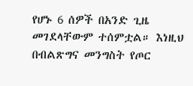የሆኑ 6 ሰዎች በአንድ ጊዜ መገደላቸውም ተሰምቷል። እነዚህ በብልጽግና መንግስት የጦር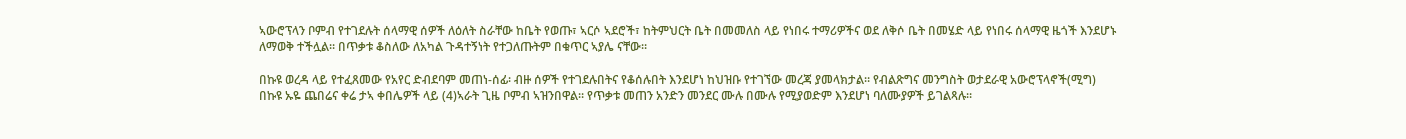ኣውሮፕላን ቦምብ የተገደሉት ሰላማዊ ሰዎች ለዕለት ስራቸው ከቤት የወጡ፣ ኣርሶ ኣደሮች፣ ከትምህርት ቤት በመመለስ ላይ የነበሩ ተማሪዎችና ወደ ለቅሶ ቤት በመሄድ ላይ የነበሩ ሰላማዊ ዜጎች እንደሆኑ ለማወቅ ተችሏል። በጥቃቱ ቆስለው ለአካል ጉዳተኝነት የተጋለጡትም በቁጥር ኣያሌ ናቸው።

በኩዩ ወረዳ ላይ የተፈጸመው የአየር ድብደባም መጠነ-ሰፊ፡ ብዙ ሰዎች የተገደሉበትና የቆሰሉበት እንደሆነ ከህዝቡ የተገኘው መረጃ ያመላክታል። የብልጽግና መንግስት ወታደራዊ አውሮፕላኖች(ሚግ) በኩዩ ኡዬ ጨበሬና ቀሬ ታኣ ቀበሌዎች ላይ (4)ኣራት ጊዜ ቦምብ ኣዝንበዋል። የጥቃቱ መጠን አንድን መንደር ሙሉ በሙሉ የሚያወድም እንደሆነ ባለሙያዎች ይገልጻሉ።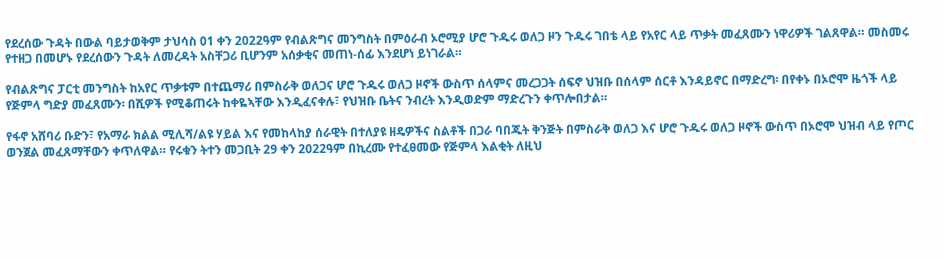የደረሰው ጉዳት በውል ባይታወቅም ታህሳስ 01 ቀን 2022ዓም የብልጽግና መንግስት በምዕራብ ኦሮሚያ ሆሮ ጉዱሩ ወለጋ ዞን ጉዱሩ ገበቴ ላይ የአየር ላይ ጥቃት መፈጸሙን ነዋሪዎች ገልጸዋል። መስመሩ የተዘጋ በመሆኑ የደረሰውን ጉዳት ለመረዳት አስቸጋሪ ቢሆንም አሰቃቂና መጠነ-ሰፊ እንደሆነ ይነገራል።

የብልጽግና ፓርቲ መንግስት ከአየር ጥቃቱም በተጨማሪ በምስራቅ ወለጋና ሆሮ ጉዱሩ ወለጋ ዞኖች ውስጥ ሰላምና መረጋጋት ሰፍኖ ህዝቡ በሰላም ሰርቶ እንዳይኖር በማድረግ፡ በየቀኑ በኦሮሞ ዜጎች ላይ የጅምላ ግድያ መፈጸሙን፡ በሺዎች የሚቆጠሩት ከቀዬኣቸው እንዲፈናቀሉ፣ የህዝቡ ቤትና ንብረት እንዲወድም ማድረጉን ቀጥሎበታል።

የፋኖ አሸባሪ ቡድን፣ የአማራ ክልል ሚሊሻ/ልዩ ሃይል እና የመከላከያ ሰራዊት በተለያዩ ዘዴዎችና ስልቶች በጋራ ባበጁት ቅንጅት በምስራቅ ወለጋ እና ሆሮ ጉዱሩ ወለጋ ዞኖች ውስጥ በኦሮሞ ህዝብ ላይ የጦር ወንጀል መፈጸማቸውን ቀጥለዋል። የሩቁን ትተን መጋቢት 29 ቀን 2022ዓም በኪረሙ የተፈፀመው የጅምላ እልቂት ለዚህ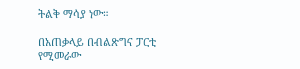ትልቅ ማሳያ ነው።

በአጠቃላይ በብልጽግና ፓርቲ የሚመራው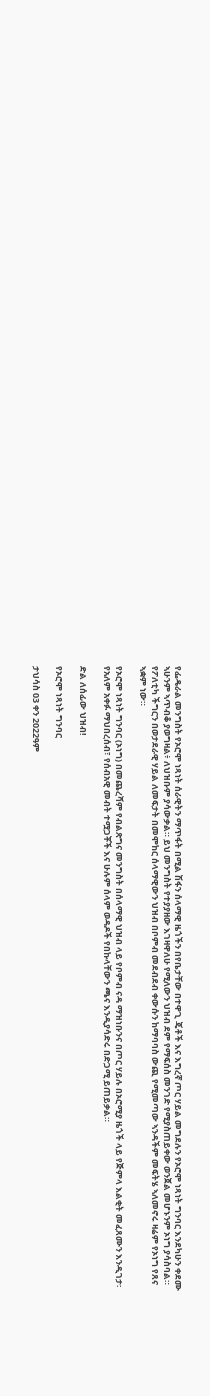የፌዴራል መንግስት የኦሮሞ ነጻነት ሰራዊትን ማጥፋት በሚል ሽፋን ሰላማዊ ዜጎችን በየቤታቸው በተዋጊ ጄቶች እና እግረኛ ጦር ሃይል መግደሉን የኦሮሞ ነጻነት ግንባር እንደካሁን ቀደሙ ኣሁንም ኣጥብቆ ያወግዛል፥ ለህዝቡም ያሳውቃል። ይህ መንግስት የተያያዘው እገዛዋለሁ የሚለውን ህዝብ ደም የማፍሰስ መንገድ የሚያስጠይቀው ወንጀል መሆኑንም ኦነግ ያሳስባል። የፖለቲካ ችግርን በወታደራዊ ሃይል ለመፍታት በመሞከር ሰላማዊውን ህዝብ በቦምብ መደብደብ ቀውሱን ከማባባስ ውጪ የሚመጣው ኣንዳችም መፍትሄ ኣለመኖሩ ዛሬም የኦነግ የጸና ኣቋም ነው።

የኦሮሞ ነጻነት ግንባር (ኦነግ) በመጨረሻም የብልጽግና መንግስት በሰላማዊ ህዝብ ላይ የቦምብ ናዳ ማዝነቡንና በጦር ሃይሉ በኦሮሚያ ዜጎች ላይ የጅምላ እልቂት መፈጸሙን እንዲገታ፡ የአለም አቀፉ ማህበረሰብ፣ የሰብአዊ መብት ተሟጋቾች እና ሁሉም ሰላም ወዳዶች የበኩላቸውን ጫና እንዲያሳድሩ በድጋሚ ይጠይቃል።

ድል ለሰፊው ህዝብ!

የኦሮሞ ነጻነት ግንባር

ታህሳስ 03 ቀን 2022ዓም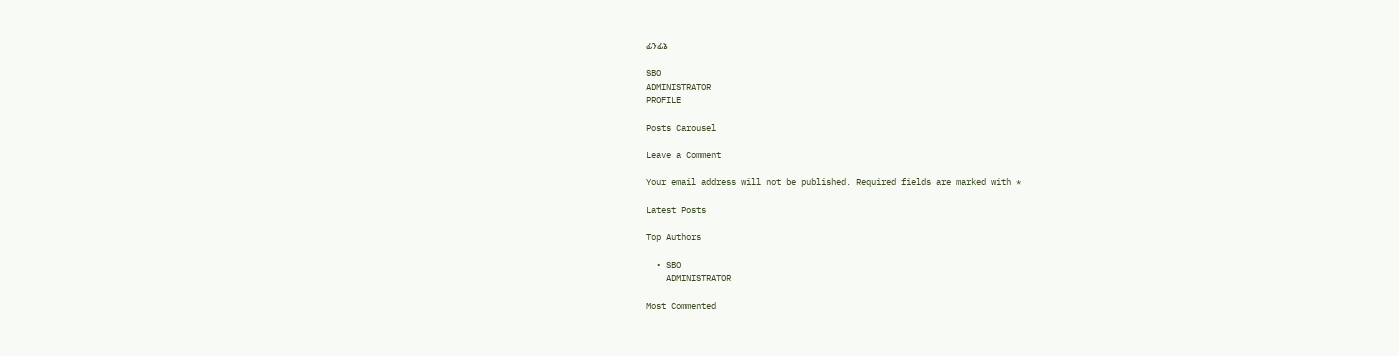ፊንፊኔ

SBO
ADMINISTRATOR
PROFILE

Posts Carousel

Leave a Comment

Your email address will not be published. Required fields are marked with *

Latest Posts

Top Authors

  • SBO
    ADMINISTRATOR

Most Commented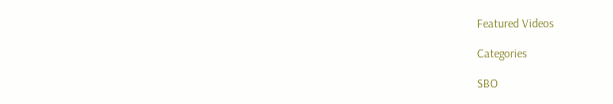Featured Videos

Categories

SBO